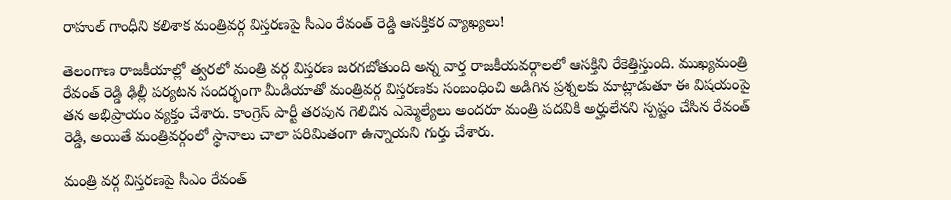రాహుల్ గాంధీని కలిశాక మంత్రివర్గ విస్తరణపై సీఎం రేవంత్ రెడ్డి ఆసక్తికర వ్యాఖ్యలు!

తెలంగాణ రాజకీయాల్లో త్వరలో మంత్రి వర్గ విస్తరణ జరగబోతుంది అన్న వార్త రాజకీయవర్గాలలో ఆసక్తిని రేకెత్తిస్తుంది. ముఖ్యమంత్రి రేవంత్ రెడ్డి ఢిల్లీ పర్యటన సందర్భంగా మీడియాతో మంత్రివర్గ విస్తరణకు సంబంధించి అడిగిన ప్రశ్నలకు మాట్లాడుతూ ఈ విషయంపై తన అభిప్రాయం వ్యక్తం చేశారు. కాంగ్రెస్ పార్టీ తరపున గెలిచిన ఎమ్మెల్యేలు అందరూ మంత్రి పదవికి అర్హులేనని స్పష్టం చేసిన రేవంత్ రెడ్డి, అయితే మంత్రివర్గంలో స్థానాలు చాలా పరిమితంగా ఉన్నాయని గుర్తు చేశారు.

మంత్రి వర్గ విస్తరణపై సీఎం రేవంత్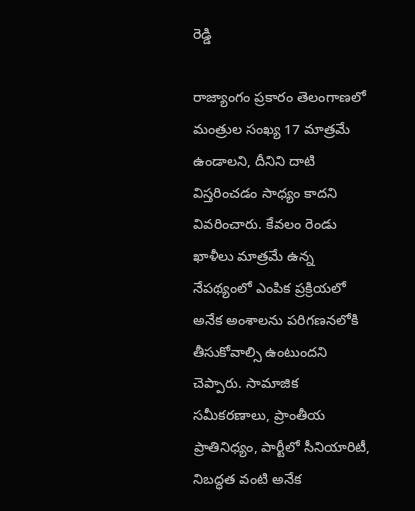రెడ్డి

రాజ్యాంగం ప్రకారం తెలంగాణలో మంత్రుల సంఖ్య 17 మాత్రమే ఉండాలని, దీనిని దాటి విస్తరించడం సాధ్యం కాదని వివరించారు. కేవలం రెండు ఖాళీలు మాత్రమే ఉన్న నేపథ్యంలో ఎంపిక ప్రక్రియలో అనేక అంశాలను పరిగణనలోకి తీసుకోవాల్సి ఉంటుందని చెప్పారు. సామాజిక సమీకరణాలు, ప్రాంతీయ ప్రాతినిధ్యం, పార్టీలో సీనియారిటీ, నిబద్ధత వంటి అనేక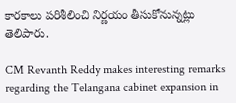కారకాలు పరిశీలించి నిర్ణయం తీసుకోనున్నట్లు తెలిపారు.

CM Revanth Reddy makes interesting remarks regarding the Telangana cabinet expansion in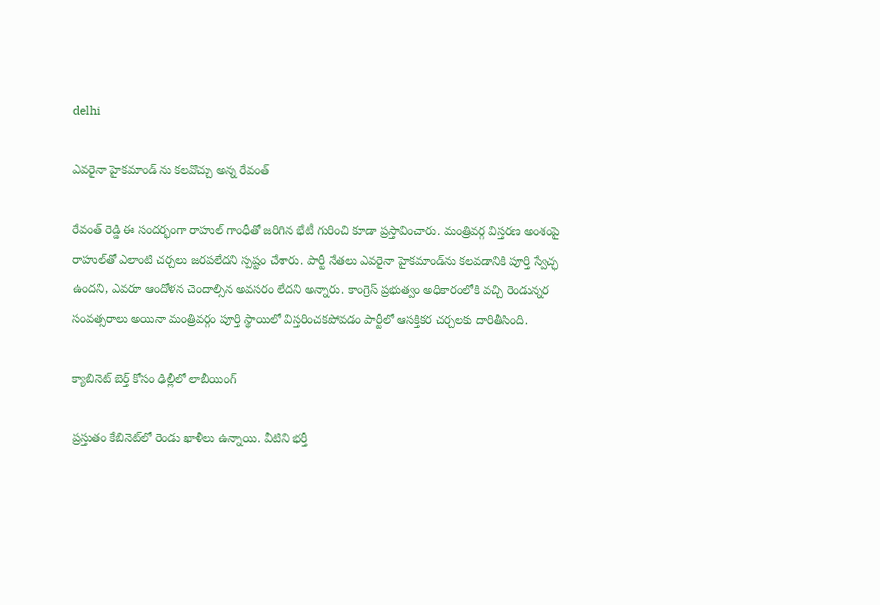delhi

ఎవరైనా హైకమాండ్ ను కలవొచ్చు అన్న రేవంత్

రేవంత్ రెడ్డి ఈ సందర్భంగా రాహుల్ గాంధీతో జరిగిన భేటీ గురించి కూడా ప్రస్తావించారు. మంత్రివర్గ విస్తరణ అంశంపై రాహుల్‌తో ఎలాంటి చర్చలు జరపలేదని స్పష్టం చేశారు. పార్టీ నేతలు ఎవరైనా హైకమాండ్‌ను కలవడానికి పూర్తి స్వేచ్ఛ ఉందని, ఎవరూ ఆందోళన చెందాల్సిన అవసరం లేదని అన్నారు. కాంగ్రెస్ ప్రభుత్వం అధికారంలోకి వచ్చి రెండున్నర సంవత్సరాలు అయినా మంత్రివర్గం పూర్తి స్థాయిలో విస్తరించకపోవడం పార్టీలో ఆసక్తికర చర్చలకు దారితీసింది.

క్యాబినెట్ బెర్త్ కోసం ఢిల్లీలో లాబీయింగ్

ప్రస్తుతం కేబినెట్‌లో రెండు ఖాళీలు ఉన్నాయి. వీటిని భర్తీ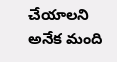చేయాలని అనేక మంది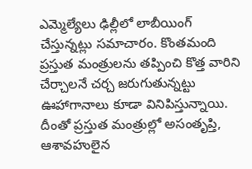ఎమ్మెల్యేలు ఢిల్లీలో లాబీయింగ్ చేస్తున్నట్లు సమాచారం. కొంతమంది ప్రస్తుత మంత్రులను తప్పించి కొత్త వారిని చేర్చాలనే చర్చ జరుగుతున్నట్టు ఊహాగానాలు కూడా వినిపిస్తున్నాయి. దీంతో ప్రస్తుత మంత్రుల్లో అసంతృప్తి, ఆశావహులైన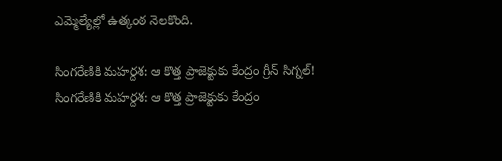ఎమ్మెల్యేల్లో ఉత్కంఠ నెలకొంది.

సింగరేణికి మహర్దశ: ఆ కొత్త ప్రాజెక్టుకు కేంద్రం గ్రీన్ సిగ్నల్!
సింగరేణికి మహర్దశ: ఆ కొత్త ప్రాజెక్టుకు కేంద్రం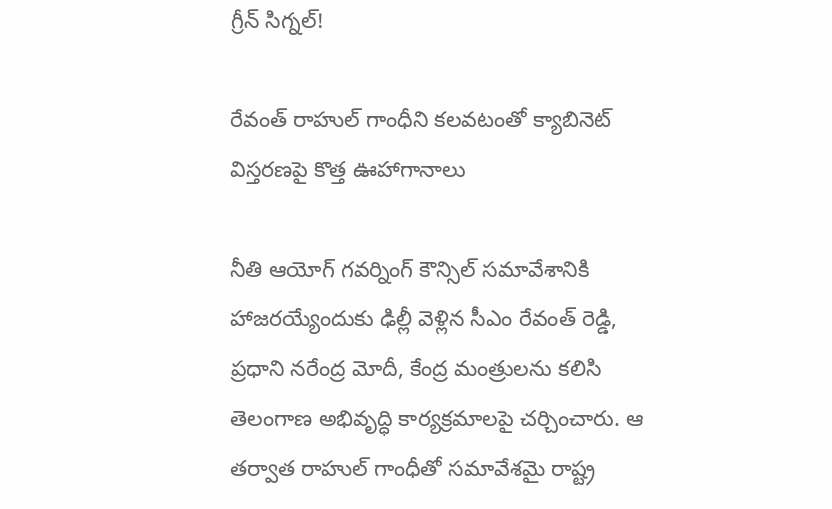గ్రీన్ సిగ్నల్!

రేవంత్ రాహుల్ గాంధీని కలవటంతో క్యాబినెట్ విస్తరణపై కొత్త ఊహాగానాలు

నీతి ఆయోగ్ గవర్నింగ్ కౌన్సిల్ సమావేశానికి హాజరయ్యేందుకు ఢిల్లీ వెళ్లిన సీఎం రేవంత్ రెడ్డి, ప్రధాని నరేంద్ర మోదీ, కేంద్ర మంత్రులను కలిసి తెలంగాణ అభివృద్ధి కార్యక్రమాలపై చర్చించారు. ఆ తర్వాత రాహుల్ గాంధీతో సమావేశమై రాష్ట్ర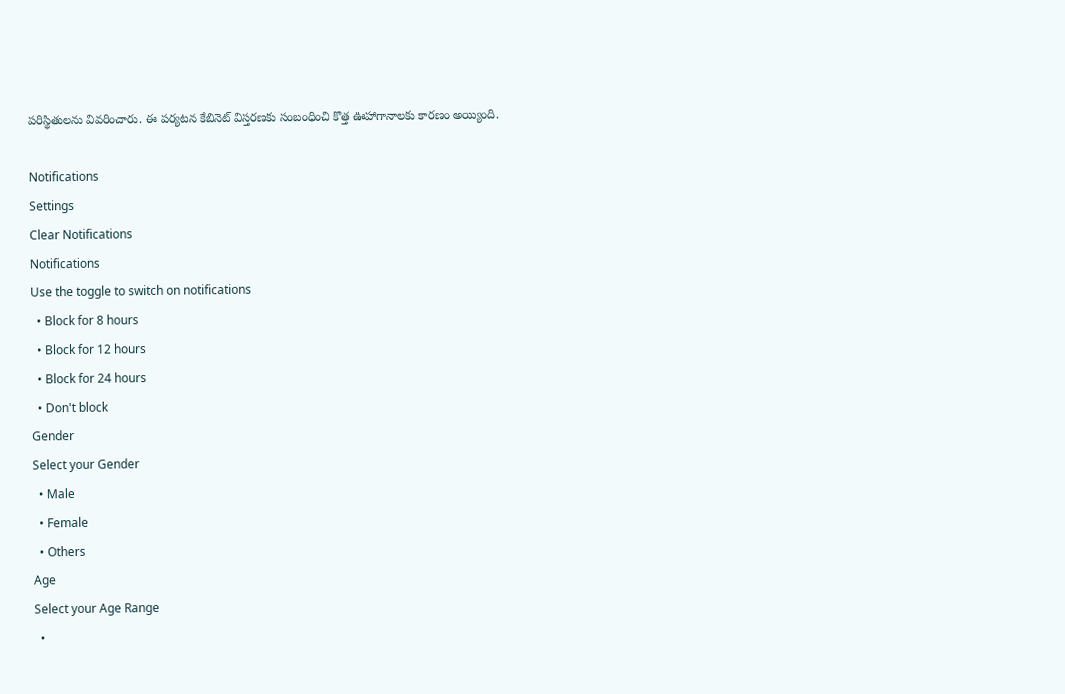పరిస్థితులను వివరించారు. ఈ పర్యటన కేబినెట్ విస్తరణకు సంబంధించి కొత్త ఊహాగానాలకు కారణం అయ్యింది.

Notifications
Settings
Clear Notifications
Notifications
Use the toggle to switch on notifications
  • Block for 8 hours
  • Block for 12 hours
  • Block for 24 hours
  • Don't block
Gender
Select your Gender
  • Male
  • Female
  • Others
Age
Select your Age Range
  •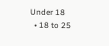Under 18
  • 18 to 25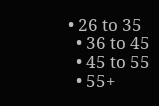• 26 to 35
  • 36 to 45
  • 45 to 55
  • 55+